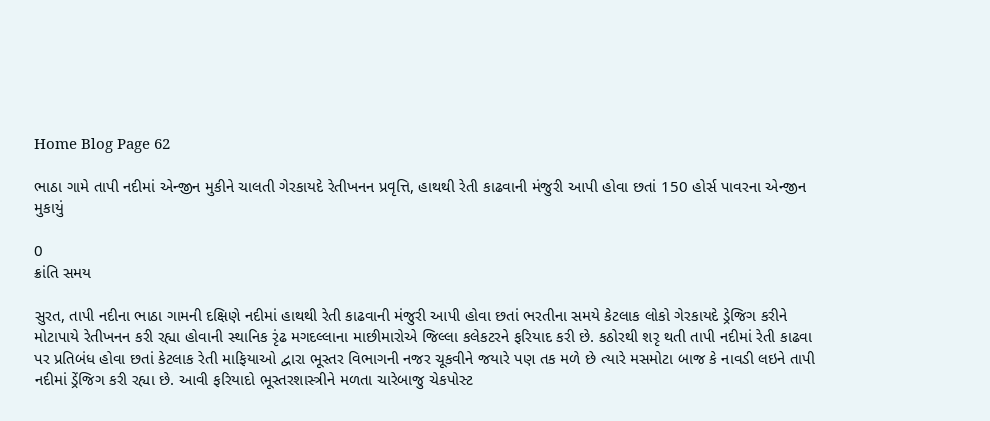Home Blog Page 62

ભાઠા ગામે તાપી નદીમાં એન્જીન મુકીને ચાલતી ગેરકાયદે રેતીખનન પ્રવૃત્તિ, હાથથી રેતી કાઢવાની મંજુરી આપી હોવા છતાં 150 હોર્સ પાવરના એન્જીન મુકાયું

0
ક્રાંતિ સમય

સુરત, તાપી નદીના ભાઠા ગામની દક્ષિણે નદીમાં હાથથી રેતી કાઢવાની મંજુરી આપી હોવા છતાં ભરતીના સમયે કેટલાક લોકો ગેરકાયદે ડ્રેજિગ કરીને મોટાપાયે રેતીખનન કરી રહ્યા હોવાની સ્થાનિક રૃંઢ મગદલ્લાના માછીમારોએ જિલ્લા કલેકટરને ફરિયાદ કરી છે. કઠોરથી શરૃ થતી તાપી નદીમાં રેતી કાઢવા પર પ્રતિબંધ હોવા છતાં કેટલાક રેતી માફિયાઓ દ્વારા ભૂસ્તર વિભાગની નજર ચૂકવીને જયારે પણ તક મળે છે ત્યારે મસમોટા બાજ કે નાવડી લઇને તાપી નદીમાં ડ્રેંજિગ કરી રહ્યા છે. આવી ફરિયાદો ભૂસ્તરશાસ્ત્રીને મળતા ચારેબાજુ ચેકપોસ્ટ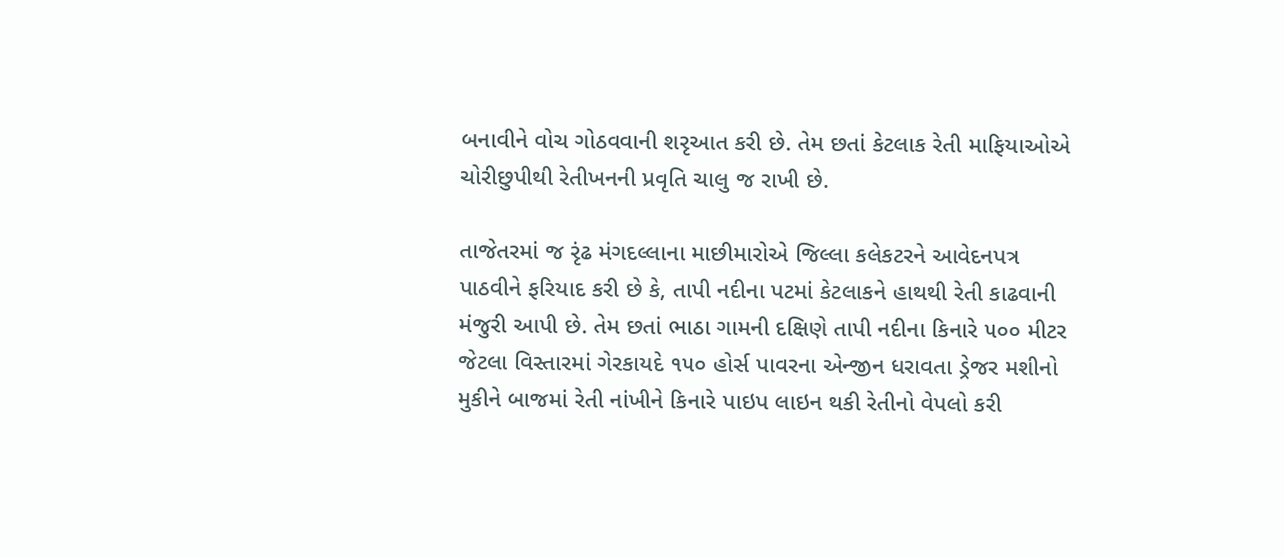બનાવીને વોચ ગોઠવવાની શરૃઆત કરી છે. તેમ છતાં કેટલાક રેતી માફિયાઓએ ચોરીછુપીથી રેતીખનની પ્રવૃતિ ચાલુ જ રાખી છે.

તાજેતરમાં જ રૃંઢ મંગદલ્લાના માછીમારોએ જિલ્લા કલેકટરને આવેદનપત્ર પાઠવીને ફરિયાદ કરી છે કે, તાપી નદીના પટમાં કેટલાકને હાથથી રેતી કાઢવાની મંજુરી આપી છે. તેમ છતાં ભાઠા ગામની દક્ષિણે તાપી નદીના કિનારે ૫૦૦ મીટર જેટલા વિસ્તારમાં ગેરકાયદે ૧૫૦ હોર્સ પાવરના એન્જીન ધરાવતા ડ્રેજર મશીનો મુકીને બાજમાં રેતી નાંખીને કિનારે પાઇપ લાઇન થકી રેતીનો વેપલો કરી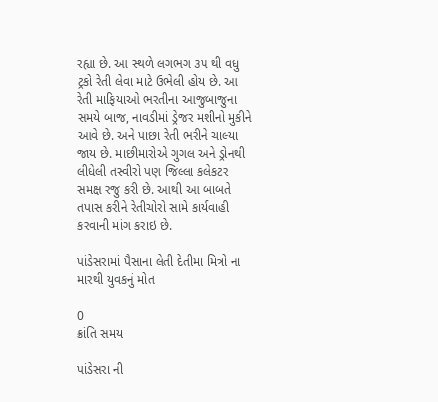રહ્યા છે. આ સ્થળે લગભગ ૩૫ થી વધુ ટ્રકો રેતી લેવા માટે ઉભેલી હોય છે. આ રેતી માફિયાઓ ભરતીના આજુબાજુના સમયે બાજ, નાવડીમાં ડ્રેજર મશીનો મુકીને આવે છે. અને પાછા રેતી ભરીને ચાલ્યા જાય છે. માછીમારોએ ગુગલ અને ડ્રોનથી લીધેલી તસ્વીરો પણ જિલ્લા કલેકટર સમક્ષ રજુ કરી છે. આથી આ બાબતે તપાસ કરીને રેતીચોરો સામે કાર્યવાહી કરવાની માંગ કરાઇ છે.

પાંડેસરામાં પૈસાના લેતી દેતીમા મિત્રો ના મારથી યુવકનું મોત

0
ક્રાંતિ સમય

પાંડેસરા ની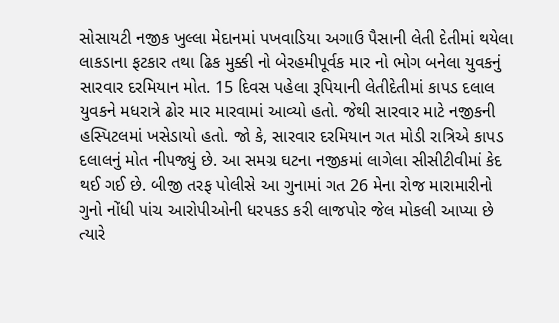સોસાયટી નજીક ખુલ્લા મેદાનમાં પખવાડિયા અગાઉ પૈસાની લેતી દેતીમાં થયેલા લાકડાના ફટકાર તથા ઢિક મુક્કી નો બેરહમીપૂર્વક માર નો ભોગ બનેલા યુવકનું સારવાર દરમિયાન મોત. 15 દિવસ પહેલા રૂપિયાની લેતીદેતીમાં કાપડ દલાલ યુવકને મધરાત્રે ઢોર માર મારવામાં આવ્યો હતો. જેથી સારવાર માટે નજીકની હસ્પિટલમાં ખસેડાયો હતો. જો કે, સારવાર દરમિયાન ગત મોડી રાત્રિએ કાપડ દલાલનું મોત નીપજ્યું છે. આ સમગ્ર ઘટના નજીકમાં લાગેલા સીસીટીવીમાં કેદ થઈ ગઈ છે. બીજી તરફ પોલીસે આ ગુનામાં ગત 26 મેના રોજ મારામારીનો ગુનો નોંધી પાંચ આરોપીઓની ધરપકડ કરી લાજપોર જેલ મોકલી આપ્યા છે ત્યારે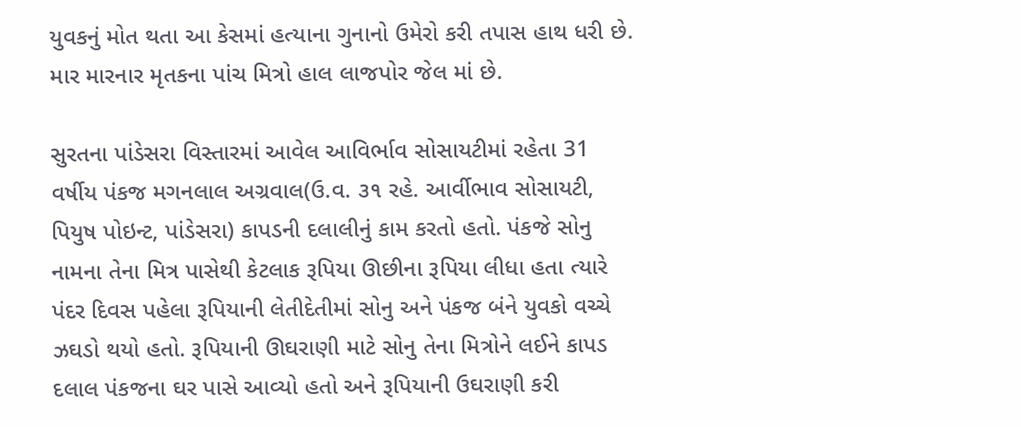યુવકનું મોત થતા આ કેસમાં હત્યાના ગુનાનો ઉમેરો કરી તપાસ હાથ ધરી છે. માર મારનાર મૃતકના પાંચ મિત્રો હાલ લાજપોર જેલ માં છે.

સુરતના પાંડેસરા વિસ્તારમાં આવેલ આવિર્ભાવ સોસાયટીમાં રહેતા 31 વર્ષીય પંકજ મગનલાલ અગ્રવાલ(ઉ.વ. ૩૧ રહે. આર્વીભાવ સોસાયટી, પિયુષ પોઇન્ટ, પાંડેસરા) કાપડની દલાલીનું કામ કરતો હતો. પંકજે સોનુ નામના તેના મિત્ર પાસેથી કેટલાક રૂપિયા ઊછીના રૂપિયા લીધા હતા ત્યારે પંદર દિવસ પહેલા રૂપિયાની લેતીદેતીમાં સોનુ અને પંકજ બંને યુવકો વચ્ચે ઝઘડો થયો હતો. રૂપિયાની ઊઘરાણી માટે સોનુ તેના મિત્રોને લઈને કાપડ દલાલ પંકજના ઘર પાસે આવ્યો હતો અને રૂપિયાની ઉઘરાણી કરી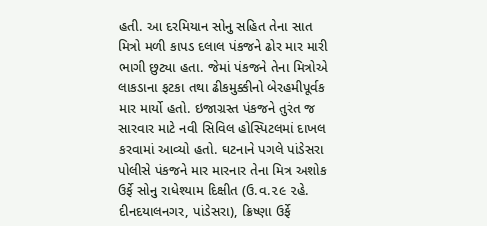હતી. આ દરમિયાન સોનુ સહિત તેના સાત મિત્રો મળી કાપડ દલાલ પંકજને ઢોર માર મારી ભાગી છુટ્યા હતા. જેમાં પંકજને તેના મિત્રોએ લાકડાના ફટકા તથા ઢીકમુક્કીનો બેરહમીપૂર્વક માર માર્યો હતો. ઇજાગ્રસ્ત પંકજને તુરંત જ સારવાર માટે નવી સિવિલ હોસ્પિટલમાં દાખલ કરવામાં આવ્યો હતો. ઘટનાને પગલે પાંડેસરા પોલીસે પંકજને માર મારનાર તેના મિત્ર અશોક ઉર્ફે સોનુ રાધેશ્યામ દિક્ષીત (ઉ.વ.૨૯ ૨હે. દીનદયાલનગર, પાંડેસરા), ક્રિષ્ણા ઉર્ફે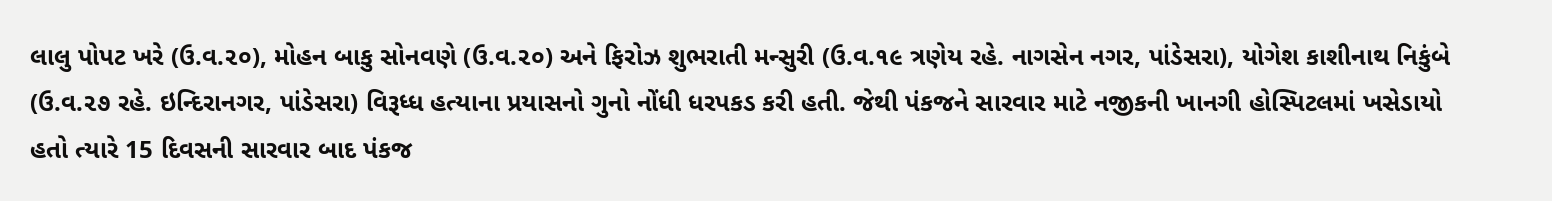લાલુ પોપટ ખરે (ઉ.વ.૨૦), મોહન બાકુ સોનવણે (ઉ.વ.૨૦) અને ફિરોઝ શુભરાતી મન્સુરી (ઉ.વ.૧૯ ત્રણેય રહે. નાગસેન નગર, પાંડેસરા), યોગેશ કાશીનાથ નિકુંબે (ઉ.વ.૨૭ રહે. ઇન્દિરાનગર, પાંડેસરા) વિરૂધ્ધ હત્યાના પ્રયાસનો ગુનો નોંધી ધરપકડ કરી હતી. જેથી પંકજને સારવાર માટે નજીકની ખાનગી હોસ્પિટલમાં ખસેડાયો હતો ત્યારે 15 દિવસની સારવાર બાદ પંકજ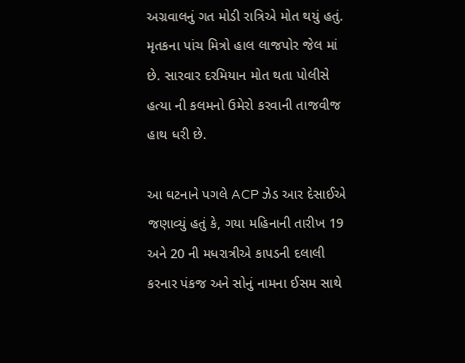અગ્રવાલનું ગત મોડી રાત્રિએ મોત થયું હતું. મૃતકના પાંચ મિત્રો હાલ લાજપોર જેલ માં છે. સારવાર દરમિયાન મોત થતા પોલીસે હત્યા ની કલમનો ઉમેરો કરવાની તાજવીજ હાથ ધરી છે.

આ ઘટનાને પગલે ACP ઝેડ આર દેસાઈએ જણાવ્યું હતું કે, ગયા મહિનાની તારીખ 19 અને 20 ની મધરાત્રીએ કાપડની દલાલી કરનાર પંકજ અને સોનું નામના ઈસમ સાથે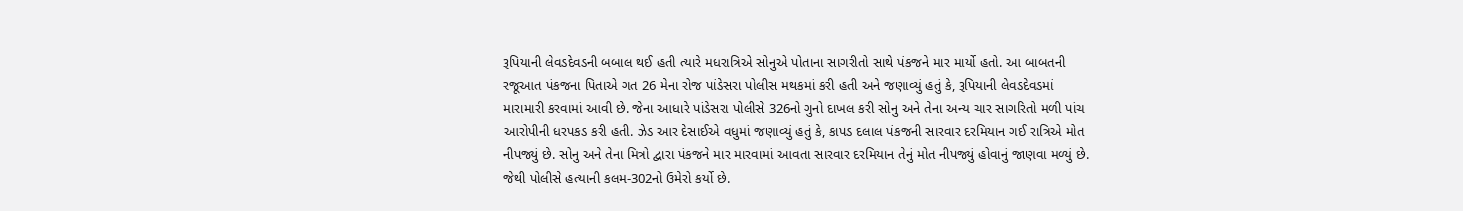રૂપિયાની લેવડદેવડની બબાલ થઈ હતી ત્યારે મધરાત્રિએ સોનુએ પોતાના સાગરીતો સાથે પંકજને માર માર્યો હતો. આ બાબતની રજૂઆત પંકજના પિતાએ ગત 26 મેના રોજ પાંડેસરા પોલીસ મથકમાં કરી હતી અને જણાવ્યું હતું કે, રૂપિયાની લેવડદેવડમાં મારામારી કરવામાં આવી છે. જેના આધારે પાંડેસરા પોલીસે 326નો ગુનો દાખલ કરી સોનુ અને તેના અન્ય ચાર સાગરિતો મળી પાંચ આરોપીની ધરપકડ કરી હતી. ઝેડ આર દેસાઈએ વધુમાં જણાવ્યું હતું કે, કાપડ દલાલ પંકજની સારવાર દરમિયાન ગઈ રાત્રિએ મોત નીપજ્યું છે. સોનુ અને તેના મિત્રો દ્વારા પંકજને માર મારવામાં આવતા સારવાર દરમિયાન તેનું મોત નીપજ્યું હોવાનું જાણવા મળ્યું છે. જેથી પોલીસે હત્યાની કલમ-302નો ઉમેરો કર્યો છે.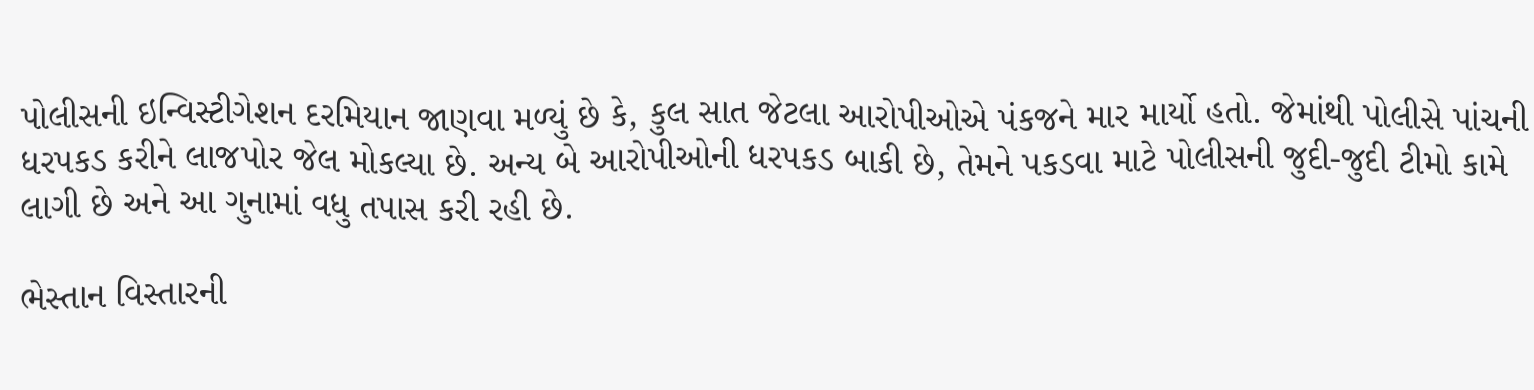પોલીસની ઇન્વિસ્ટીગેશન દરમિયાન જાણવા મળ્યું છે કે, કુલ સાત જેટલા આરોપીઓએ પંકજને માર માર્યો હતો. જેમાંથી પોલીસે પાંચની ધરપકડ કરીને લાજપોર જેલ મોકલ્યા છે. અન્ય બે આરોપીઓની ધરપકડ બાકી છે, તેમને પકડવા માટે પોલીસની જુદી-જુદી ટીમો કામે લાગી છે અને આ ગુનામાં વધુ તપાસ કરી રહી છે.

ભેસ્તાન વિસ્તારની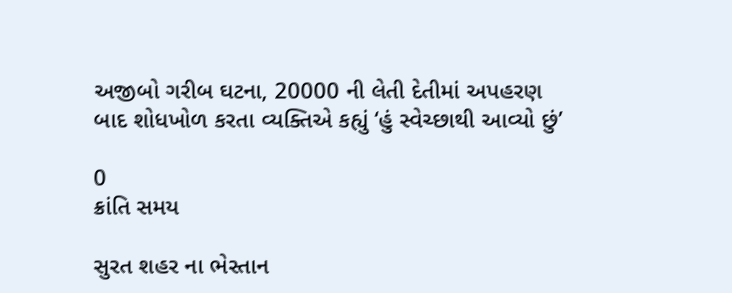અજીબો ગરીબ ઘટના, 20000 ની લેતી દેતીમાં અપહરણ બાદ શોધખોળ કરતા વ્યક્તિએ કહ્યું ‘હું સ્વેચ્છાથી આવ્યો છું’

0
ક્રાંતિ સમય

સુરત શહર ના ભેસ્તાન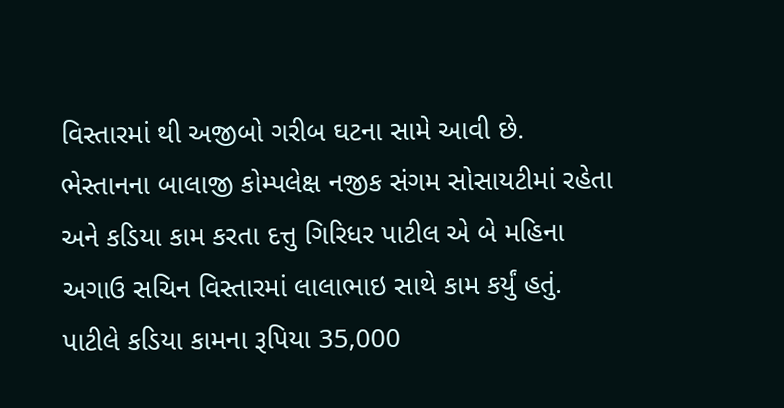વિસ્તારમાં થી અજીબો ગરીબ ઘટના સામે આવી છે. ભેસ્તાનના બાલાજી કોમ્પલેક્ષ નજીક સંગમ સોસાયટીમાં રહેતા અને કડિયા કામ કરતા દત્તુ ગિરિધર પાટીલ એ બે મહિના અગાઉ સચિન વિસ્તારમાં લાલાભાઇ સાથે કામ કર્યું હતું. પાટીલે કડિયા કામના રૂપિયા 35,000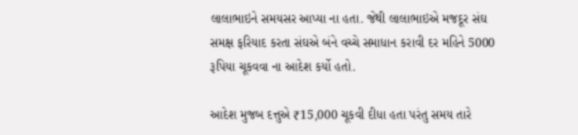લાલાભાઇને સમયસર આપ્યા ના હતા. જેથી લાલાભાઇએ મજદૂર સંઘ સમક્ષ ફરિયાદ કરતા સંઘએ બંને વચ્ચે સમાધાન કરાવી દર મહિને 5000 રૂપિયા ચૂકવવા ના આદેશ કર્યો હતો.

આદેશ મુજબ દત્તુએ ₹15,000 ચૂકવી દીધા હતા પરંતુ સમય તારે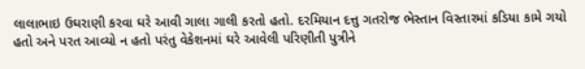લાલાભાઇ ઉઘરાણી કરવા ઘરે આવી ગાલા ગાલી કરતો હતો. દરમિયાન દત્તુ ગતરોજ ભેસ્તાન વિસ્તારમાં કડિયા કામે ગયો હતો અને પરત આવ્યો ન હતો પરંતુ વેકેશનમાં ઘરે આવેલી પરિણીતી પુત્રીને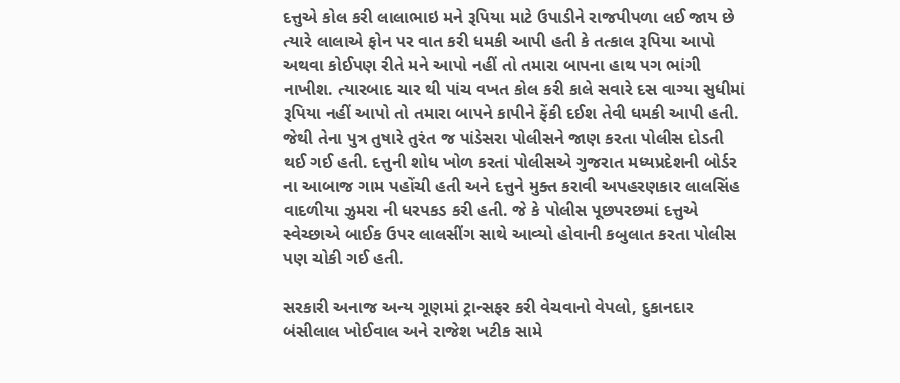દત્તુએ કોલ કરી લાલાભાઇ મને રૂપિયા માટે ઉપાડીને રાજપીપળા લઈ જાય છે ત્યારે લાલાએ ફોન પર વાત કરી ધમકી આપી હતી કે તત્કાલ રૂપિયા આપો અથવા કોઈપણ રીતે મને આપો નહીં તો તમારા બાપના હાથ પગ ભાંગી નાખીશ. ત્યારબાદ ચાર થી પાંચ વખત કોલ કરી કાલે સવારે દસ વાગ્યા સુધીમાં રૂપિયા નહીં આપો તો તમારા બાપને કાપીને ફેંકી દઈશ તેવી ધમકી આપી હતી. જેથી તેના પુત્ર તુષારે તુરંત જ પાંડેસરા પોલીસને જાણ કરતા પોલીસ દોડતી થઈ ગઈ હતી. દત્તુની શોધ ખોળ કરતાં પોલીસએ ગુજરાત મધ્યપ્રદેશની બોર્ડર ના આબાજ ગામ પહોંચી હતી અને દત્તુને મુક્ત કરાવી અપહરણકાર લાલસિંહ વાદળીયા ઝુમરા ની ધરપકડ કરી હતી. જે કે પોલીસ પૂછપરછમાં દત્તુએ સ્વેચ્છાએ બાઈક ઉપર લાલસીંગ સાથે આવ્યો હોવાની કબુલાત કરતા પોલીસ પણ ચોકી ગઈ હતી.

સરકારી અનાજ અન્ય ગૂણમાં ટ્રાન્સફર કરી વેચવાનો વેપલો, દુકાનદાર બંસીલાલ ખોઈવાલ અને રાજેશ ખટીક સામે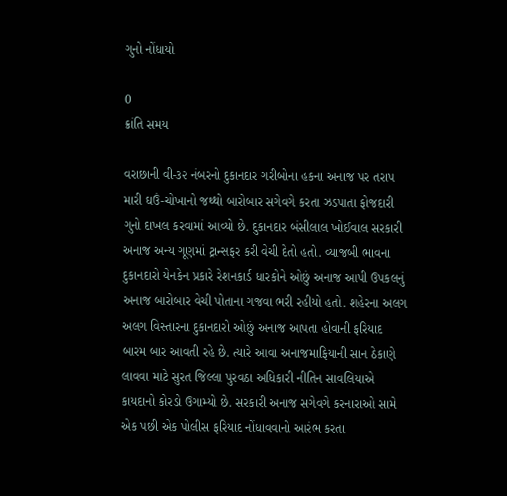ગુનો નોંધાયો

0
ક્રાંતિ સમય

વરાછાની વી-૩૨ નંબરનો દુકાનદાર ગરીબોના હકના અનાજ પર તરાપ મારી ઘઉં-ચોખાનો જથ્થો બારોબાર સગેવગે કરતા ઝડપાતા ફોજદારી ગુનો દાખલ કરવામાં આવ્યો છે. દુકાનદાર બંસીલાલ ખોઈવાલ સરકારી અનાજ અન્ય ગૂણમાં ટ્રાન્સફર કરી વેચી દેતો હતો. વ્યાજબી ભાવના દુકાનદારો યેનકેન પ્રકારે રેશનકાર્ડ ધારકોને ઓછું અનાજ આપી ઉપકલનું અનાજ બારોબાર વેચી પોતાના ગજવા ભરી રહીયો હતો. શહેરના અલગ અલગ વિસ્તારના દુકાનદારો ઓછું અનાજ આપતા હોવાની ફરિયાદ બારમ બાર આવતી રહે છે. ત્યારે આવા અનાજમાફિયાની સાન ઠેકાણે લાવવા માટે સુરત જિલ્લા પુરવઠા અધિકારી નીતિન સાવલિયાએ કાયદાનો કોરડો ઉગામ્યો છે. સરકારી અનાજ સગેવગે કરનારાઓ સામે એક પછી એક પોલીસ ફરિયાદ નોંધાવવાનો આરંભ કરતા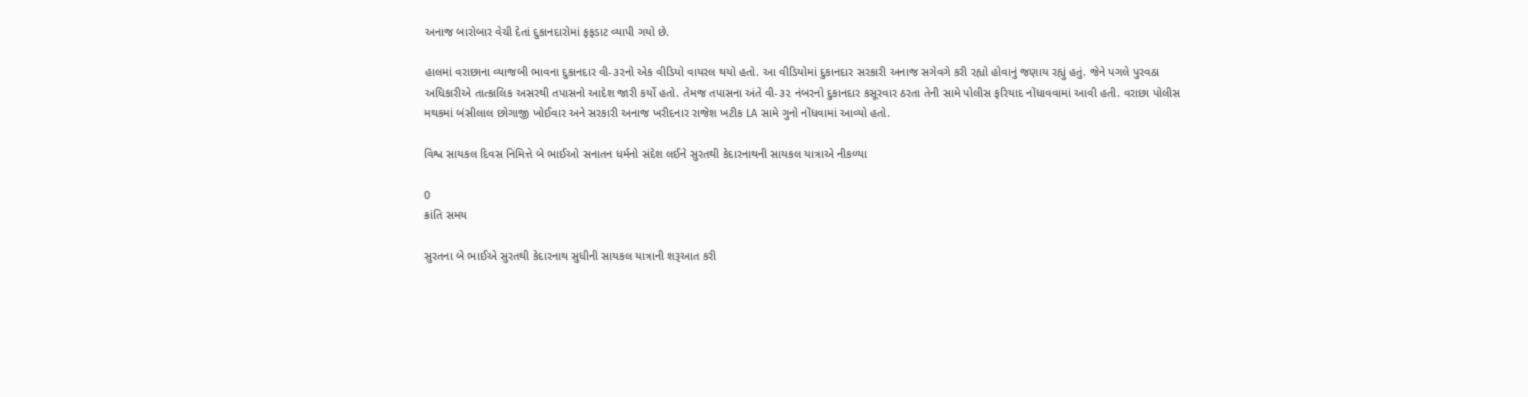અનાજ બારોબાર વેચી દેતાં દુકાનદારોમાં ફફડાટ વ્યાપી ગયો છે.

હાલમાં વરાછાના વ્યાજબી ભાવના દુકાનદાર વી-૩૨નો એક વીડિયો વાયરલ થયો હતો. આ વીડિયોમાં દુકાનદાર સરકારી અનાજ સગેવગે કરી રહ્યો હોવાનું જણાય રહ્યું હતું. જેને પગલે પુરવઠા અધિકારીએ તાત્કાલિક અસરથી તપાસનો આદેશ જારી કર્યો હતો. તેમજ તપાસના અંતે વી-૩૨ નંબરનો દુકાનદાર કસૂરવાર ઠરતા તેની સામે પોલીસ ફરિયાદ નોંધાવવામાં આવી હતી. વરાછા પોલીસ મથકમાં બંસીલાલ છોગાજી ખોઈવાર અને સરકારી અનાજ ખરીદનાર રાજેશ ખટીક LA સામે ગુનો નોંધવામાં આવ્યો હતો.

વિશ્વ સાયકલ દિવસ નિમિત્તે બે ભાઈઓ સનાતન ધર્મનો સંદેશ લઈને સુરતથી કેદારનાથની સાયકલ યાત્રાએ નીકળ્યા

0
ક્રાંતિ સમય

સુરતના બે ભાઈએ સુરતથી કેદારનાથ સુધીની સાયકલ યાત્રાની શરૂઆત કરી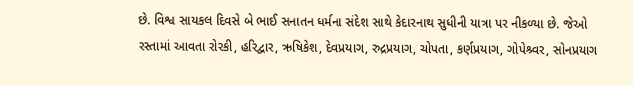છે. વિશ્વ સાયકલ દિવસે બે ભાઈ સનાતન ધર્મના સંદેશ સાથે કેદારનાથ સુધીની યાત્રા પર નીકળ્યા છે. જેઓ રસ્તામાં આવતા રોરકી, હરિદ્વાર, ઋષિકેશ, દેવપ્રયાગ, રુદ્રપ્રયાગ, ચોપતા, કર્ણપ્રયાગ, ગોપેશ્ર્વર, સોનપ્રયાગ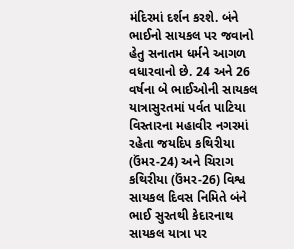મંદિરમાં દર્શન કરશે. બંને ભાઈનો સાયકલ પર જવાનો હેતુ સનાતમ ધર્મને આગળ વધારવાનો છે. 24 અને 26 વર્ષના બે ભાઈઓની સાયકલ યાત્રાસુરતમાં પર્વત પાટિયા વિસ્તારના મહાવીર નગરમાં રહેતા જયદિપ કથિરીયા (ઉંમર-24) અને ચિરાગ કથિરીયા (ઉંમર-26) વિશ્વ સાયકલ દિવસ નિમિતે બંને ભાઈ સુરતથી કેદારનાથ સાયકલ યાત્રા પર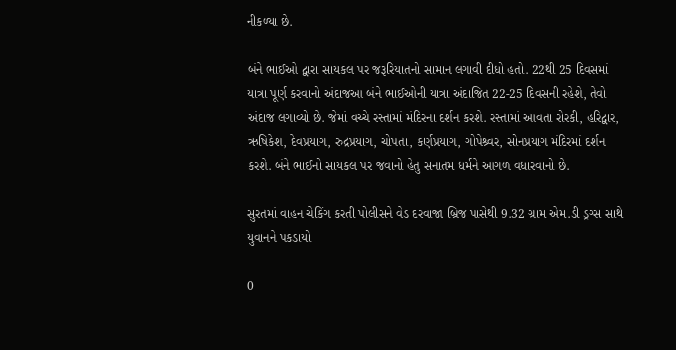નીકળ્યા છે.

બંને ભાઈઓ દ્વારા સાયકલ પર જરૂરિયાતનો સામાન લગાવી દીધો હતો. 22થી 25 દિવસમાં યાત્રા પૂર્ણ કરવાનો અંદાજઆ બંને ભાઈઓની યાત્રા અંદાજિત 22-25 દિવસની રહેશે, તેવો અંદાજ લગાવ્યો છે. જેમાં વચ્ચે રસ્તામાં મંદિરના દર્શન કરશે. રસ્તામાં આવતા રોરકી, હરિદ્વાર, ઋષિકેશ, દેવપ્રયાગ, રુદ્રપ્રયાગ, ચોપતા, કર્ણપ્રયાગ, ગોપેશ્ર્વર, સોનપ્રયાગ મંદિરમાં દર્શન કરશે. બંને ભાઈનો સાયકલ પર જવાનો હેતુ સનાતમ ધર્મને આગળ વધારવાનો છે.

સુરતમાં વાહન ચેકિંગ કરતી પોલીસને વેડ દરવાજા બ્રિજ પાસેથી 9.32 ગ્રામ એમ.ડી ડ્રગ્સ સાથે યુવાનને પકડાયો

0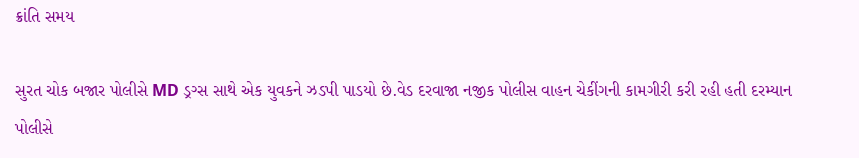ક્રાંતિ સમય

સુરત ચોક બજાર પોલીસે MD ડ્રગ્સ સાથે એક યુવકને ઝડપી પાડયો છે.વેડ દરવાજા નજીક પોલીસ વાહન ચેકીંગની કામગીરી કરી રહી હતી દરમ્યાન પોલીસે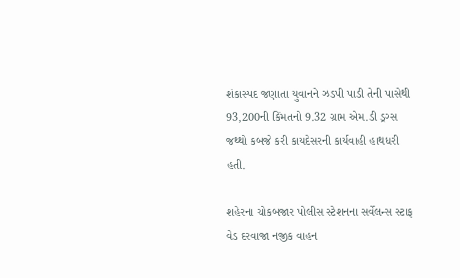શંકાસ્પદ જણાતા યુવાનને ઝડપી પાડી તેની પાસેથી 93,200ની કિંમતનો 9.32 ગ્રામ એમ.ડી ડ્રગ્સ જથ્થો કબજે કરી કાયદેસરની કાર્યવાહી હાથધરી હતી.

શહેરના ચોકબજાર પોલીસ સ્ટેશનના સર્વેલન્સ સ્ટાફ વેડ દરવાજા નજીક વાહન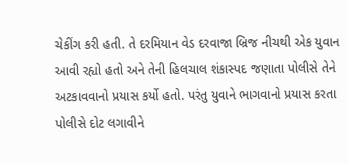ચેકીંગ કરી હતી. તે દરમિયાન વેડ દરવાજા બ્રિજ નીચથી એક યુવાન આવી રહ્યો હતો અને તેની હિલચાલ શંકાસ્પદ જણાતા પોલીસે તેને અટકાવવાનો પ્રયાસ કર્યો હતો. પરંતુ યુવાને ભાગવાનો પ્રયાસ કરતા પોલીસે દોટ લગાવીને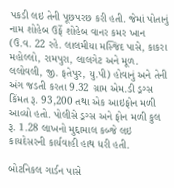પકડી લઇ તેની પૂછપરછ કરી હતી. જેમાં પોતાનું નામ શોહેબ ઉર્ફે શોહેબ વાનર કમર ખાન (ઉ.વ. 22 રહે. લાલમીયા મસ્જિદ પાસે, કાકરા મહોલ્લો, રામપુરા, લાલગેટ અને મૂળ. લલોવલી, જી. ફતેપુર, યુ.પી) હોવાનું અને તેની અંગ જડતી કરતા 9.32 ગ્રામ એમ.ડી ડ્રગ્સ કિંમત રૂ. 93,200 તથા એક આઇફોન મળી આવ્યો હતો. પોલીસે ડ્રગ્સ અને ફોન મળી કુલ રૂ. 1.28 લાખનો મુદ્દામાલ કબ્જે લઇ કાયદેસરની કાર્યવાહી હાથ ધરી હતી.

બોટનિકલ ગાર્ડન પાસે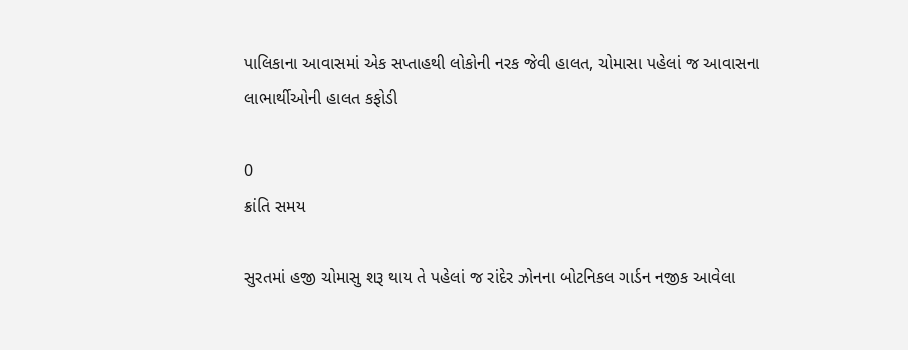પાલિકાના આવાસમાં એક સપ્તાહથી લોકોની નરક જેવી હાલત, ચોમાસા પહેલાં જ આવાસના લાભાર્થીઓની હાલત કફોડી

0
ક્રાંતિ સમય

સુરતમાં હજી ચોમાસુ શરૂ થાય તે પહેલાં જ રાંદેર ઝોનના બોટનિકલ ગાર્ડન નજીક આવેલા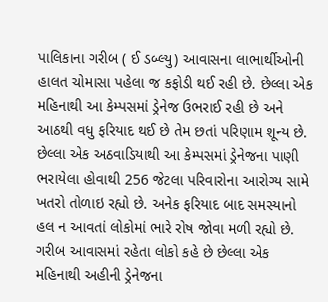પાલિકાના ગરીબ ( ઈ ડબ્લ્યુ) આવાસના લાભાર્થીઓની હાલત ચોમાસા પહેલા જ કફોડી થઈ રહી છે. છેલ્લા એક મહિનાથી આ કેમ્પસમાં ડ્રેનેજ ઉભરાઈ રહી છે અને આઠથી વધુ ફરિયાદ થઈ છે તેમ છતાં પરિણામ શૂન્ય છે. છેલ્લા એક અઠવાડિયાથી આ કેમ્પસમાં ડ્રેનેજના પાણી ભરાયેલા હોવાથી 256 જેટલા પરિવારોના આરોગ્ય સામે ખતરો તોળાઇ રહ્યો છે. અનેક ફરિયાદ બાદ સમસ્યાનો હલ ન આવતાં લોકોમાં ભારે રોષ જોવા મળી રહ્યો છે. ગરીબ આવાસમાં રહેતા લોકો કહે છે છેલ્લા એક મહિનાથી અહીની ડ્રેનેજના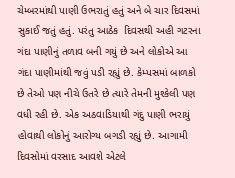ચેમ્બરમાંથી પાણી ઉભરાતું હતું અને બે ચાર દિવસમાં સુકાઈ જતું હતું. પરંતુ આઠેક  દિવસથી અહી ગટરના ગંદા પાણીનું તળાવ બની ગયું છે અને લોકોએ આ ગંદા પાણીમાંથી જવું પડી રહ્યું છે. કેમ્પસમાં બાળકો છે તેઓ પણ નીચે ઉતરે છે ત્યારે તેમની મુશ્કેલી પણ વધી રહી છે. એક અઠવાડિયાથી ગંદુ પાણી ભરાયું હોવાથી લોકોનું આરોગ્ય બગડી રહ્યું છે. આગામી દિવસોમાં વરસાદ આવશે એટલે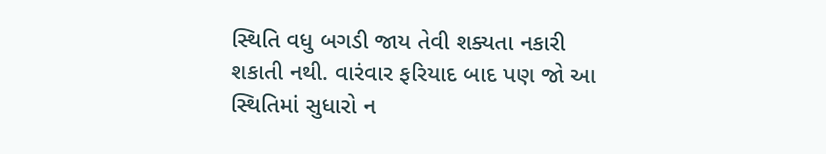સ્થિતિ વધુ બગડી જાય તેવી શક્યતા નકારી શકાતી નથી. વારંવાર ફરિયાદ બાદ પણ જો આ સ્થિતિમાં સુધારો ન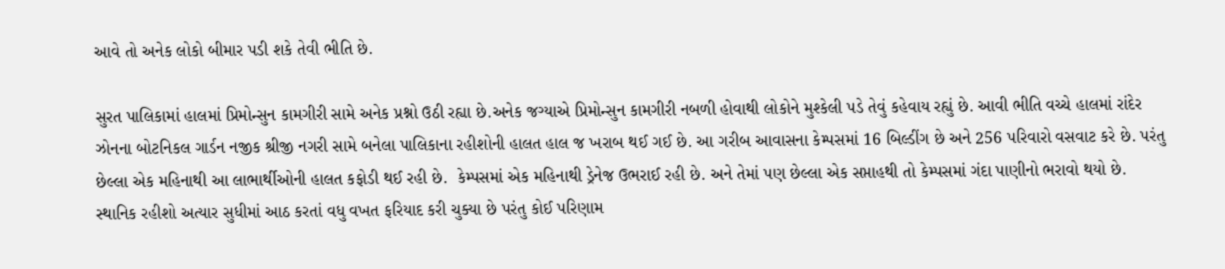આવે તો અનેક લોકો બીમાર પડી શકે તેવી ભીતિ છે.

સુરત પાલિકામાં હાલમાં પ્રિમોન્સુન કામગીરી સામે અનેક પ્રશ્નો ઉઠી રહ્યા છે.અનેક જગ્યાએ પ્રિમોન્સુન કામગીરી નબળી હોવાથી લોકોને મુશ્કેલી પડે તેવું કહેવાય રહ્યું છે. આવી ભીતિ વચ્ચે હાલમાં રાંદેર ઝોનના બોટનિકલ ગાર્ડન નજીક શ્રીજી નગરી સામે બનેલા પાલિકાના રહીશોની હાલત હાલ જ ખરાબ થઈ ગઈ છે. આ ગરીબ આવાસના કેમ્પસમાં 16 બિલ્ડીંગ છે અને 256 પરિવારો વસવાટ કરે છે. પરંતુ છેલ્લા એક મહિનાથી આ લાભાર્થીઓની હાલત કફોડી થઈ રહી છે.  કેમ્પસમાં એક મહિનાથી ડ્રેનેજ ઉભરાઈ રહી છે. અને તેમાં પણ છેલ્લા એક સપ્તાહથી તો કેમ્પસમાં ગંદા પાણીનો ભરાવો થયો છે. સ્થાનિક રહીશો અત્યાર સુધીમાં આઠ કરતાં વધુ વખત ફરિયાદ કરી ચુક્યા છે પરંતુ કોઈ પરિણામ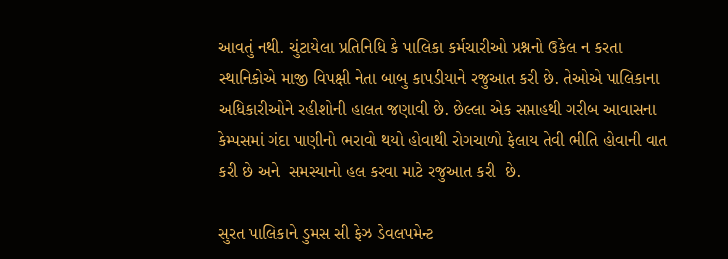આવતું નથી. ચુંટાયેલા પ્રતિનિધિ કે પાલિકા કર્મચારીઓ પ્રશ્નનો ઉકેલ ન કરતા સ્થાનિકોએ માજી વિપક્ષી નેતા બાબુ કાપડીયાને રજુઆત કરી છે. તેઓએ પાલિકાના અધિકારીઓને રહીશોની હાલત જણાવી છે. છેલ્લા એક સપ્તાહથી ગરીબ આવાસના કેમ્પસમાં ગંદા પાણીનો ભરાવો થયો હોવાથી રોગચાળો ફેલાય તેવી ભીતિ હોવાની વાત કરી છે અને  સમસ્યાનો હલ કરવા માટે રજુઆત કરી  છે.

સુરત પાલિકાને ડુમસ સી ફેઝ ડેવલપમેન્ટ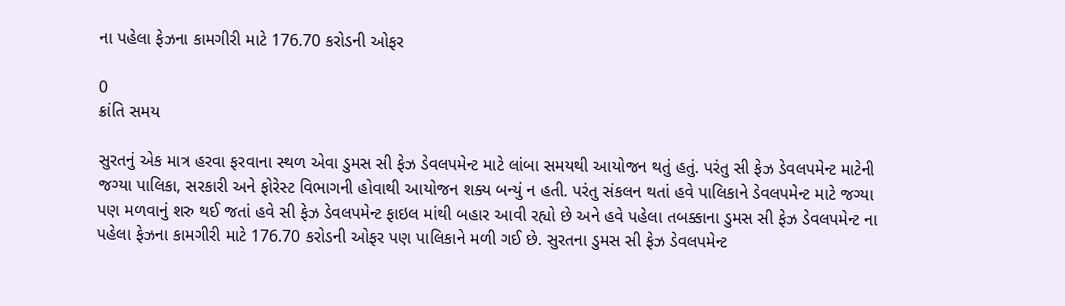ના પહેલા ફેઝના કામગીરી માટે 176.70 કરોડની ઓફર

0
ક્રાંતિ સમય

સુરતનું એક માત્ર હરવા ફરવાના સ્થળ એવા ડુમસ સી ફેઝ ડેવલપમેન્ટ માટે લાંબા સમયથી આયોજન થતું હતું. પરંતુ સી ફેઝ ડેવલપમેન્ટ માટેની જગ્યા પાલિકા, સરકારી અને ફોરેસ્ટ વિભાગની હોવાથી આયોજન શક્ય બન્યું ન હતી. પરંતુ સંકલન થતાં હવે પાલિકાને ડેવલપમેન્ટ માટે જગ્યા પણ મળવાનું શરુ થઈ જતાં હવે સી ફેઝ ડેવલપમેન્ટ ફાઇલ માંથી બહાર આવી રહ્યો છે અને હવે પહેલા તબક્કાના ડુમસ સી ફેઝ ડેવલપમેન્ટ ના પહેલા ફેઝના કામગીરી માટે 176.70 કરોડની ઓફર પણ પાલિકાને મળી ગઈ છે. સુરતના ડુમસ સી ફેઝ ડેવલપમેન્ટ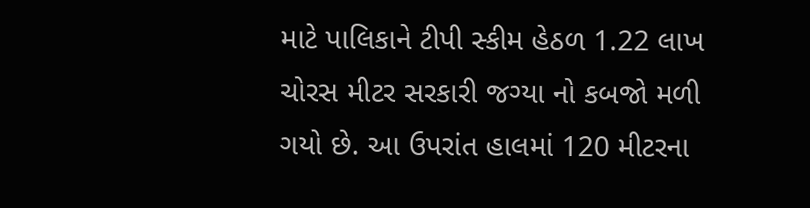માટે પાલિકાને ટીપી સ્કીમ હેઠળ 1.22 લાખ ચોરસ મીટર સરકારી જગ્યા નો કબજો મળી ગયો છે. આ ઉપરાંત હાલમાં 120 મીટરના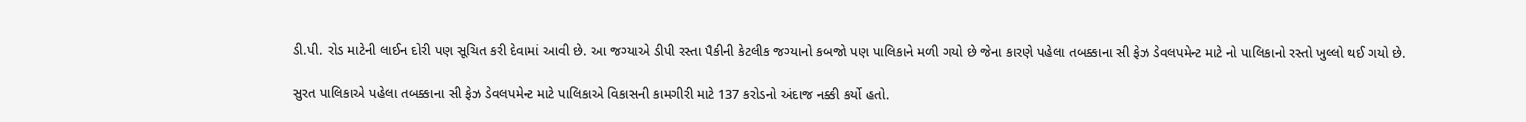ડી.પી. રોડ માટેની લાઈન દોરી પણ સૂચિત કરી દેવામાં આવી છે. આ જગ્યાએ ડીપી રસ્તા પૈકીની કેટલીક જગ્યાનો કબજો પણ પાલિકાને મળી ગયો છે જેના કારણે પહેલા તબક્કાના સી ફેઝ ડેવલપમેન્ટ માટે નો પાલિકાનો રસ્તો ખુલ્લો થઈ ગયો છે.

સુરત પાલિકાએ પહેલા તબક્કાના સી ફેઝ ડેવલપમેન્ટ માટે પાલિકાએ વિકાસની કામગીરી માટે 137 કરોડનો અંદાજ નક્કી કર્યો હતો.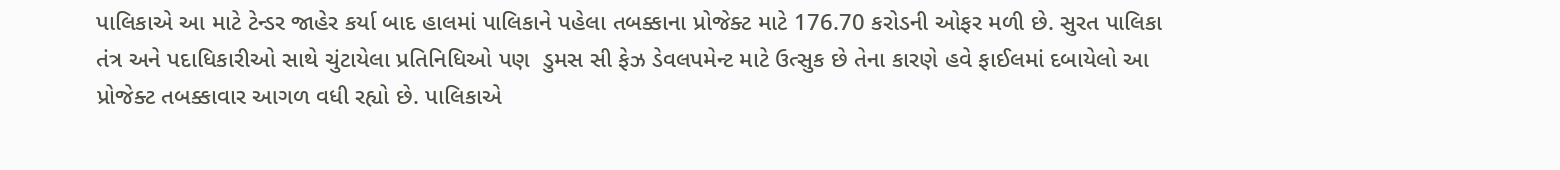પાલિકાએ આ માટે ટેન્ડર જાહેર કર્યા બાદ હાલમાં પાલિકાને પહેલા તબક્કાના પ્રોજેક્ટ માટે 176.70 કરોડની ઓફર મળી છે. સુરત પાલિકા તંત્ર અને પદાધિકારીઓ સાથે ચુંટાયેલા પ્રતિનિધિઓ પણ  ડુમસ સી ફેઝ ડેવલપમેન્ટ માટે ઉત્સુક છે તેના કારણે હવે ફાઈલમાં દબાયેલો આ પ્રોજેક્ટ તબક્કાવાર આગળ વધી રહ્યો છે. પાલિકાએ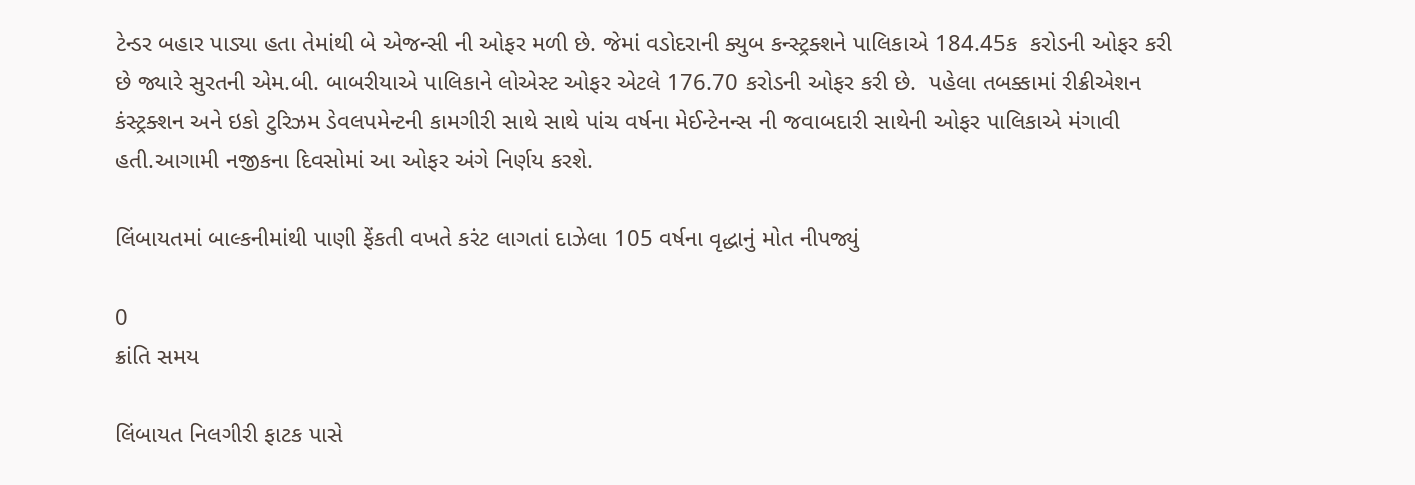ટેન્ડર બહાર પાડ્યા હતા તેમાંથી બે એજન્સી ની ઓફર મળી છે. જેમાં વડોદરાની ક્યુબ કન્સ્ટ્રક્શને પાલિકાએ 184.45ક  કરોડની ઓફર કરી છે જ્યારે સુરતની એમ.બી. બાબરીયાએ પાલિકાને લોએસ્ટ ઓફર એટલે 176.70 કરોડની ઓફર કરી છે.  પહેલા તબક્કામાં રીક્રીએશન કંસ્ટ્રક્શન અને ઇકો ટુરિઝમ ડેવલપમેન્ટની કામગીરી સાથે સાથે પાંચ વર્ષના મેઈન્ટેનન્સ ની જવાબદારી સાથેની ઓફર પાલિકાએ મંગાવી હતી.આગામી નજીકના દિવસોમાં આ ઓફર અંગે નિર્ણય કરશે.

લિંબાયતમાં બાલ્કનીમાંથી પાણી ફેંકતી વખતે કરંટ લાગતાં દાઝેલા 105 વર્ષના વૃદ્ધાનું મોત નીપજ્યું

0
ક્રાંતિ સમય

લિંબાયત નિલગીરી ફાટક પાસે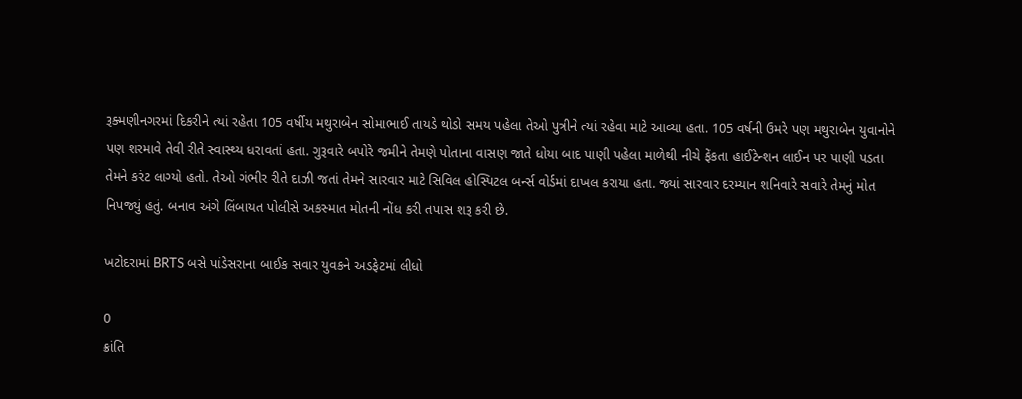રૂક્મણીનગરમાં દિકરીને ત્યાં રહેતા 105 વર્ષીય મથુરાબેન સોમાભાઈ તાયડે થોડો સમય પહેલા તેઓ પુત્રીને ત્યાં રહેવા માટે આવ્યા હતા. 105 વર્ષની ઉમરે પણ મથુરાબેન યુવાનોને પણ શરમાવે તેવી રીતે સ્વાસ્થ્ય ધરાવતાં હતા. ગુરૂવારે બપોરે જમીને તેમણે પોતાના વાસણ જાતે ધોયા બાદ પાણી પહેલા માળેથી નીચે ફેંકતા હાઈટેન્શન લાઈન પર પાણી પડતા તેમને કરંટ લાગ્યો હતો. તેઓ ગંભીર રીતે દાઝી જતાં તેમને સારવાર માટે સિવિલ હોસ્પિટલ બર્ન્સ વોર્ડમાં દાખલ કરાયા હતા. જ્યાં સારવાર દરમ્યાન શનિવારે સવારે તેમનું મોત નિપજ્યું હતું. બનાવ અંગે લિંબાયત પોલીસે અકસ્માત મોતની નોંધ કરી તપાસ શરૂ કરી છે.

ખટોદરામાં BRTS બસે પાંડેસરાના બાઈક સવાર યુવકને અડફેટમાં લીધો

0
ક્રાંતિ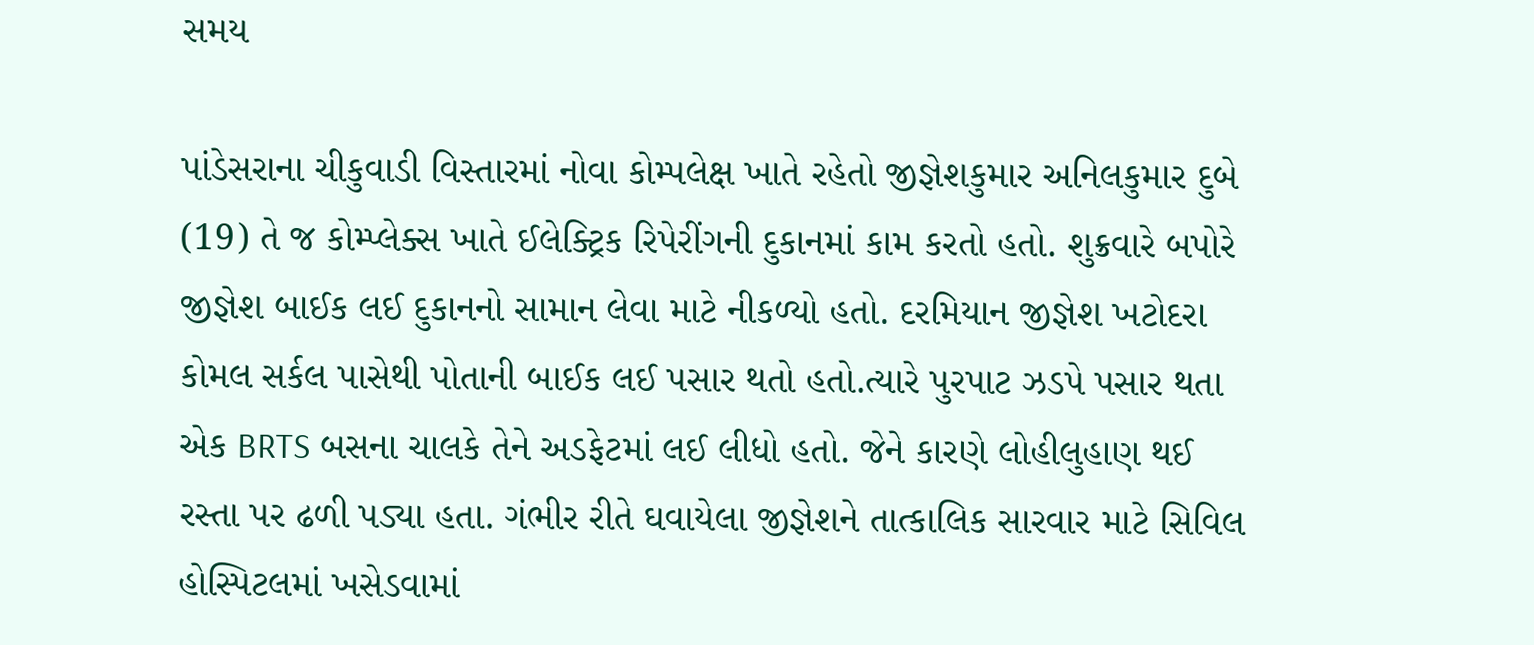સમય

પાંડેસરાના ચીકુવાડી વિસ્તારમાં નોવા કોમ્પલેક્ષ ખાતે રહેતો જીજ્ઞેશકુમાર અનિલકુમાર દુબે (19) તે જ કોમ્પ્લેક્સ ખાતે ઈલેક્ટ્રિક રિપેરીંગની દુકાનમાં કામ કરતો હતો. શુક્રવારે બપોરે જીજ્ઞેશ બાઈક લઈ દુકાનનો સામાન લેવા માટે નીકળ્યો હતો. દરમિયાન જીજ્ઞેશ ખટોદરા કોમલ સર્કલ પાસેથી પોતાની બાઈક લઈ પસાર થતો હતો.ત્યારે પુરપાટ ઝડપે પસાર થતા એક BRTS બસના ચાલકે તેને અડફેટમાં લઈ લીધો હતો. જેને કારણે લોહીલુહાણ થઈ રસ્તા પર ઢળી પડ્યા હતા. ગંભીર રીતે ઘવાયેલા જીજ્ઞેશને તાત્કાલિક સારવાર માટે સિવિલ હોસ્પિટલમાં ખસેડવામાં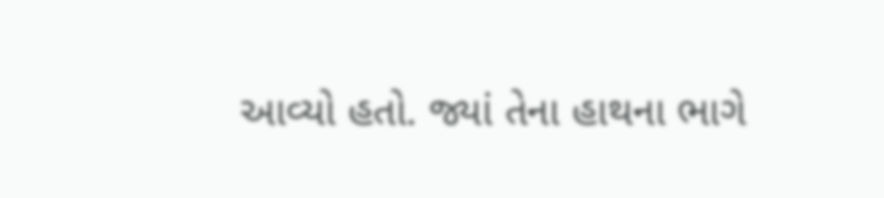આવ્યો હતો. જ્યાં તેના હાથના ભાગે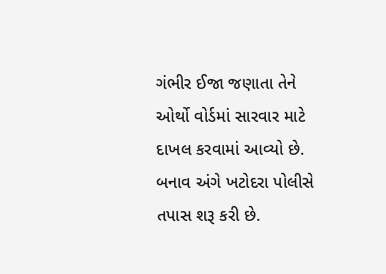ગંભીર ઈજા જણાતા તેને ઓર્થો વોર્ડમાં સારવાર માટે દાખલ કરવામાં આવ્યો છે. બનાવ અંગે ખટોદરા પોલીસે તપાસ શરૂ કરી છે.